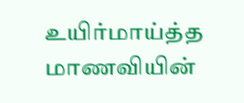உயிர்மாய்த்த மாணவியின்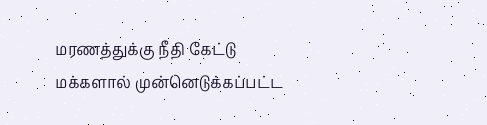மரணத்துக்கு நீதி கேட்டு மக்களால் முன்னெடுக்கப்பட்ட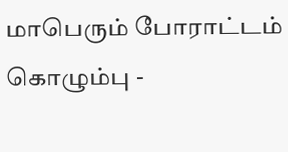மாபெரும் போராட்டம்
கொழும்பு -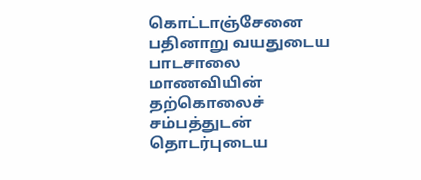கொட்டாஞ்சேனை பதினாறு வயதுடைய பாடசாலை மாணவியின் தற்கொலைச் சம்பத்துடன் தொடர்புடைய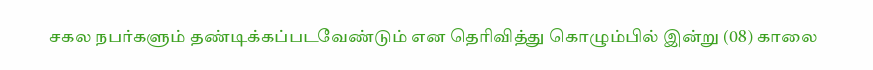சகல நபர்களும் தண்டிக்கப்படவேண்டும் என தெரிவித்து கொழும்பில் இன்று (08) காலை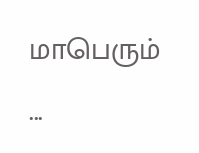மாபெரும் ...